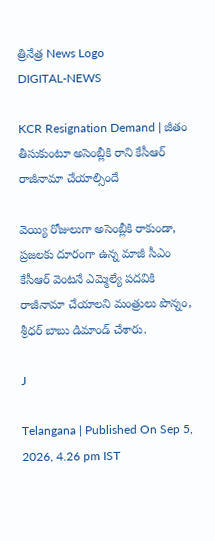త్రినేత్ర News Logo
DIGITAL-NEWS

KCR Resignation Demand | జీతం తీసుకుంటూ అసెంబ్లీకి రాని కేసీఆర్ రాజీనామా చేయాల్సిందే

వెయ్యి రోజులుగా అసెంబ్లీకి రాకుండా, ప్రజలకు దూరంగా ఉన్న మాజీ సీఎం కేసీఆర్ వెంటనే ఎమ్మెల్యే పదవికి రాజీనామా చేయాలని మంత్రులు పొన్నం, శ్రీధర్ బాబు డిమాండ్ చేశారు.

J

Telangana | Published On Sep 5, 2026, 4.26 pm IST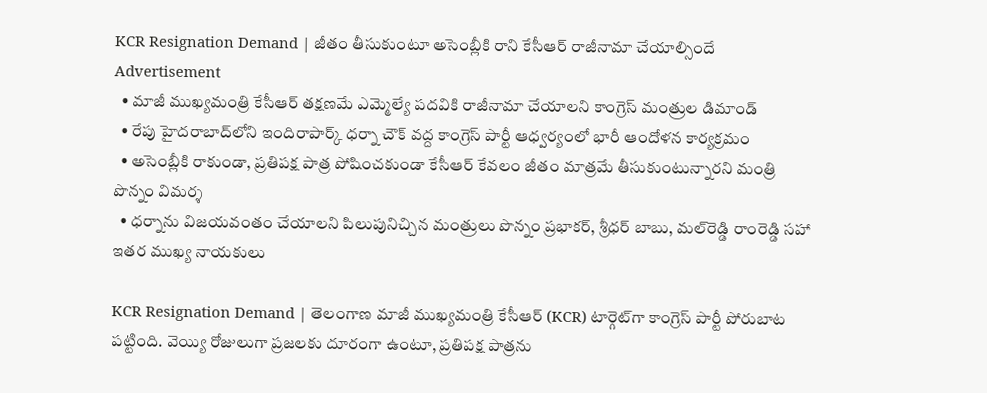KCR Resignation Demand | జీతం తీసుకుంటూ అసెంబ్లీకి రాని కేసీఆర్ రాజీనామా చేయాల్సిందే
Advertisement
  • మాజీ ముఖ్యమంత్రి కేసీఆర్ తక్షణమే ఎమ్మెల్యే పదవికి రాజీనామా చేయాలని కాంగ్రెస్ మంత్రుల డిమాండ్
  • రేపు హైదరాబాద్‌లోని ఇందిరాపార్క్ ధర్నా చౌక్ వద్ద కాంగ్రెస్ పార్టీ ఆధ్వర్యంలో భారీ ఆందోళన కార్యక్రమం
  • అసెంబ్లీకి రాకుండా, ప్రతిపక్ష పాత్ర పోషించకుండా కేసీఆర్ కేవలం జీతం మాత్రమే తీసుకుంటున్నారని మంత్రి పొన్నం విమర్శ
  • ధర్నాను విజయవంతం చేయాలని పిలుపునిచ్చిన మంత్రులు పొన్నం ప్రభాకర్, శ్రీధర్ బాబు, మల్‌రెడ్డి రాంరెడ్డి సహా ఇతర ముఖ్య నాయకులు

KCR Resignation Demand | తెలంగాణ మాజీ ముఖ్యమంత్రి కేసీఆర్ (KCR) టార్గెట్‌గా కాంగ్రెస్ పార్టీ పోరుబాట పట్టింది. వెయ్యి రోజులుగా ప్రజలకు దూరంగా ఉంటూ, ప్రతిపక్ష పాత్రను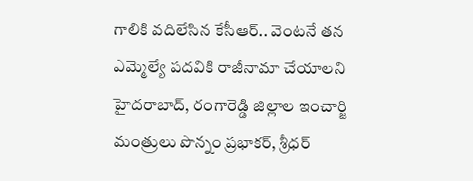గాలికి వదిలేసిన కేసీఆర్.. వెంటనే తన ఎమ్మెల్యే పదవికి రాజీనామా చేయాలని హైదరాబాద్, రంగారెడ్డి జిల్లాల ఇంచార్జి మంత్రులు పొన్నం ప్రభాకర్, శ్రీధర్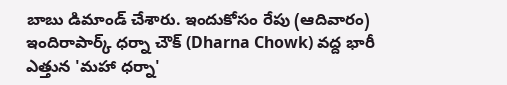బాబు డిమాండ్ చేశారు. ఇందుకోసం రేపు (ఆదివారం) ఇందిరాపార్క్ ధర్నా చౌక్ (Dharna Chowk) వద్ద భారీ ఎత్తున 'మహా ధర్నా'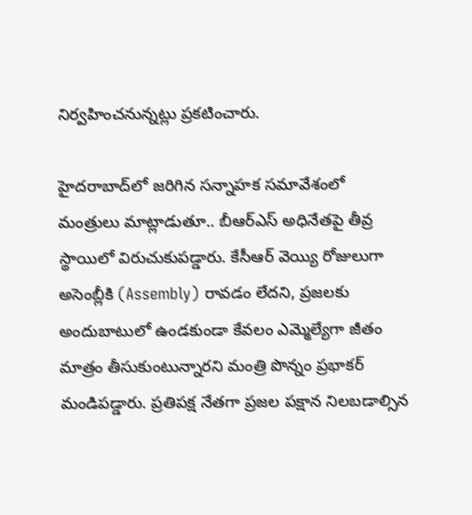నిర్వహించనున్నట్లు ప్రకటించారు.

హైదరాబాద్‌లో జరిగిన సన్నాహక సమావేశంలో మంత్రులు మాట్లాడుతూ.. బీఆర్ఎస్ అధినేతపై తీవ్ర స్థాయిలో విరుచుకుపడ్డారు. కేసీఆర్ వెయ్యి రోజులుగా అసెంబ్లీకి (Assembly) రావడం లేదని, ప్రజలకు అందుబాటులో ఉండకుండా కేవలం ఎమ్మెల్యేగా జీతం మాత్రం తీసుకుంటున్నారని మంత్రి పొన్నం ప్రభాకర్ మండిపడ్డారు. ప్రతిపక్ష నేతగా ప్రజల పక్షాన నిలబడాల్సిన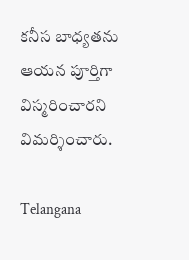కనీస బాధ్యతను ఆయన పూర్తిగా విస్మరించారని విమర్శించారు.

Telangana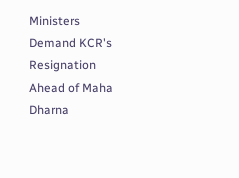Ministers Demand KCR's Resignation Ahead of Maha Dharna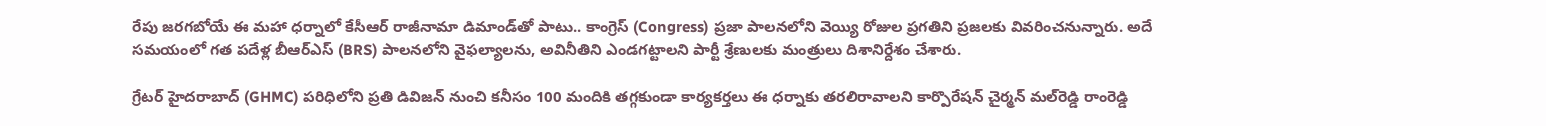రేపు జరగబోయే ఈ మహా ధర్నాలో కేసీఆర్ రాజీనామా డిమాండ్‌తో పాటు.. కాంగ్రెస్ (Congress) ప్రజా పాలనలోని వెయ్యి రోజుల ప్రగతిని ప్రజలకు వివరించనున్నారు. అదే సమయంలో గత పదేళ్ల బీఆర్ఎస్ (BRS) పాలనలోని వైఫల్యాలను, అవినీతిని ఎండగట్టాలని పార్టీ శ్రేణులకు మంత్రులు దిశానిర్దేశం చేశారు.

గ్రేటర్ హైదరాబాద్ (GHMC) పరిధిలోని ప్రతి డివిజన్ నుంచి కనీసం 100 మందికి తగ్గకుండా కార్యకర్తలు ఈ ధర్నాకు తరలిరావాలని కార్పొరేషన్ చైర్మన్ మల్‌రెడ్డి రాంరెడ్డి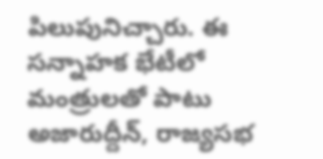పిలుపునిచ్చారు. ఈ సన్నాహక భేటీలో మంత్రులతో పాటు అజారుద్దీన్, రాజ్యసభ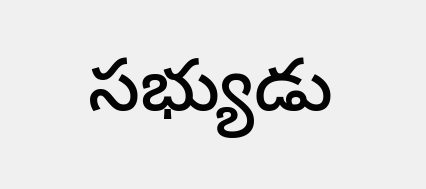సభ్యుడు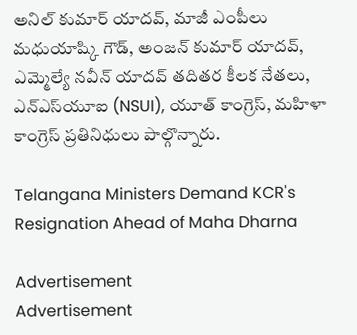అనిల్ కుమార్ యాదవ్, మాజీ ఎంపీలు మధుయాష్కి గౌడ్, అంజన్ కుమార్ యాదవ్, ఎమ్మెల్యే నవీన్ యాదవ్ తదితర కీలక నేతలు, ఎన్ఎస్‌యూఐ (NSUI), యూత్ కాంగ్రెస్, మహిళా కాంగ్రెస్ ప్రతినిధులు పాల్గొన్నారు.

Telangana Ministers Demand KCR's Resignation Ahead of Maha Dharna

Advertisement
Advertisement